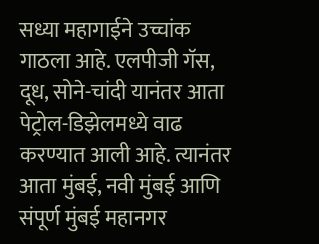सध्या महागाईने उच्चांक गाठला आहे. एलपीजी गॅस, दूध, सोने-चांदी यानंतर आता पेट्रोल-डिझेलमध्ये वाढ करण्यात आली आहे. त्यानंतर आता मुंबई, नवी मुंबई आणि संपूर्ण मुंबई महानगर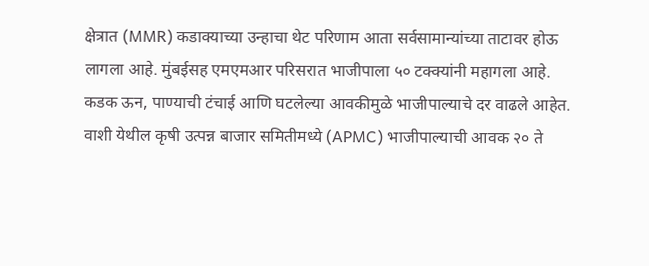क्षेत्रात (MMR) कडाक्याच्या उन्हाचा थेट परिणाम आता सर्वसामान्यांच्या ताटावर होऊ लागला आहे. मुंबईसह एमएमआर परिसरात भाजीपाला ५० टक्क्यांनी महागला आहे. कडक ऊन, पाण्याची टंचाई आणि घटलेल्या आवकीमुळे भाजीपाल्याचे दर वाढले आहेत. वाशी येथील कृषी उत्पन्न बाजार समितीमध्ये (APMC) भाजीपाल्याची आवक २० ते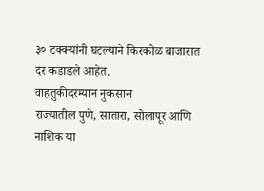३० टक्क्यांनी घटल्याने किरकोळ बाजारात दर कडाडले आहेत.
वाहतुकीदरम्यान नुकसान
राज्यातील पुणे, सातारा, सोलापूर आणि नाशिक या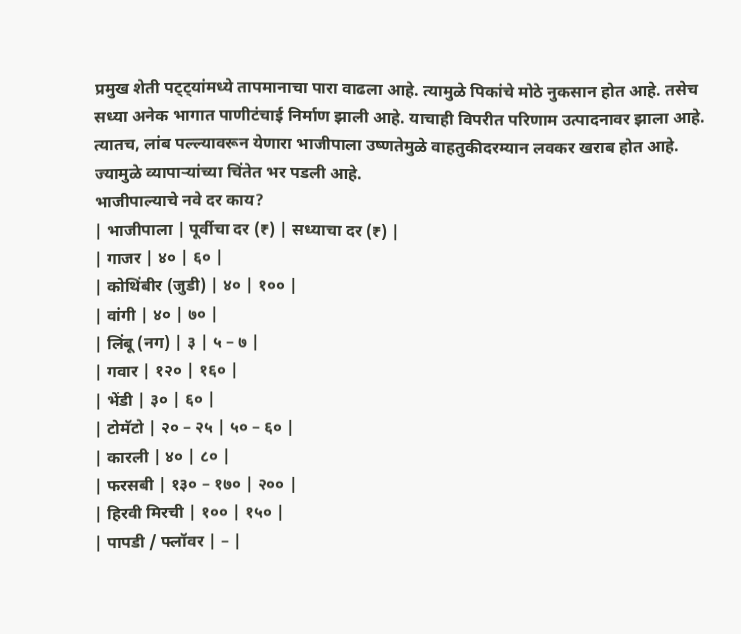प्रमुख शेती पट्ट्यांमध्ये तापमानाचा पारा वाढला आहे. त्यामुळे पिकांचे मोठे नुकसान होत आहे. तसेच सध्या अनेक भागात पाणीटंचाई निर्माण झाली आहे. याचाही विपरीत परिणाम उत्पादनावर झाला आहे. त्यातच, लांब पल्ल्यावरून येणारा भाजीपाला उष्णतेमुळे वाहतुकीदरम्यान लवकर खराब होत आहे. ज्यामुळे व्यापाऱ्यांच्या चिंतेत भर पडली आहे.
भाजीपाल्याचे नवे दर काय?
| भाजीपाला | पूर्वीचा दर (₹) | सध्याचा दर (₹) |
| गाजर | ४० | ६० |
| कोथिंबीर (जुडी) | ४० | १०० |
| वांगी | ४० | ७० |
| लिंबू (नग) | ३ | ५ – ७ |
| गवार | १२० | १६० |
| भेंडी | ३० | ६० |
| टोमॅटो | २० – २५ | ५० – ६० |
| कारली | ४० | ८० |
| फरसबी | १३० – १७० | २०० |
| हिरवी मिरची | १०० | १५० |
| पापडी / फ्लॉवर | – |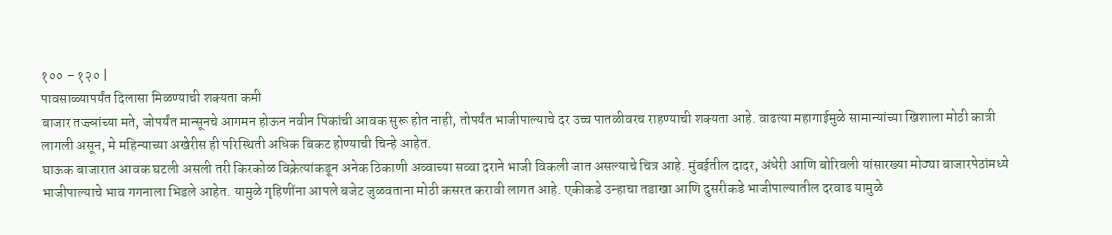१०० – १२० |
पावसाळ्यापर्यंत दिलासा मिळण्याची शक्यता कमी
बाजार तज्ज्ञांच्या मते, जोपर्यंत मान्सूनचे आगमन होऊन नवीन पिकांची आवक सुरू होत नाही, तोपर्यंत भाजीपाल्याचे दर उच्च पातळीवरच राहण्याची शक्यता आहे. वाढत्या महागाईमुळे सामान्यांच्या खिशाला मोठी कात्री लागली असून, मे महिन्याच्या अखेरीस ही परिस्थिती अधिक बिकट होण्याची चिन्हे आहेत.
घाऊक बाजारात आवक घटली असली तरी किरकोळ विक्रेत्यांकडून अनेक ठिकाणी अव्वाच्या सव्वा दराने भाजी विकली जात असल्याचे चित्र आहे. मुंबईतील दादर, अंधेरी आणि बोरिवली यांसारख्या मोठ्या बाजारपेठांमध्ये भाजीपाल्याचे भाव गगनाला भिडले आहेत. यामुळे गृहिणींना आपले बजेट जुळवताना मोठी कसरत करावी लागत आहे. एकीकडे उन्हाचा तडाखा आणि दुसरीकडे भाजीपाल्यातील दरवाढ यामुळे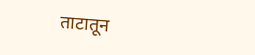ताटातून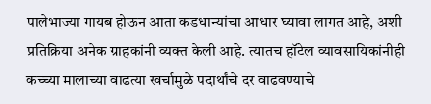पालेभाज्या गायब होऊन आता कडधान्यांचा आधार घ्यावा लागत आहे, अशी प्रतिक्रिया अनेक ग्राहकांनी व्यक्त केली आहे. त्यातच हॉटेल व्यावसायिकांनीही कच्च्या मालाच्या वाढत्या खर्चामुळे पदार्थांचे दर वाढवण्याचे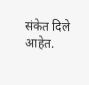संकेत दिले आहेत.